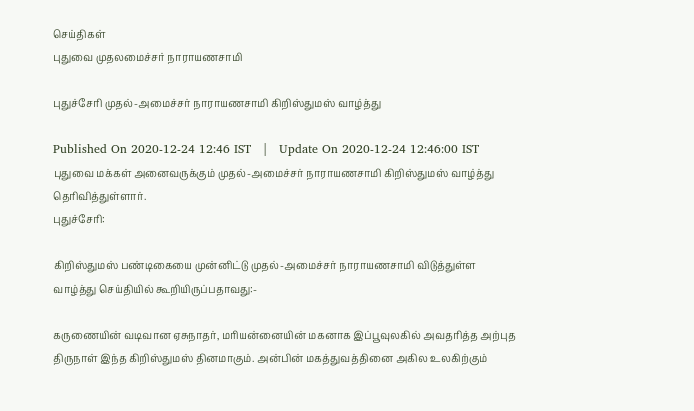செய்திகள்
புதுவை முதலமைச்சர் நாராயணசாமி

புதுச்சேரி முதல்-அமைச்சர் நாராயணசாமி கிறிஸ்துமஸ் வாழ்த்து

Published On 2020-12-24 12:46 IST   |   Update On 2020-12-24 12:46:00 IST
புதுவை மக்கள் அனைவருக்கும் முதல்-அமைச்சர் நாராயணசாமி கிறிஸ்துமஸ் வாழ்த்து தெரிவித்துள்ளார்.
புதுச்சேரி:

கிறிஸ்துமஸ் பண்டிகையை முன்னிட்டு முதல்-அமைச்சர் நாராயணசாமி விடுத்துள்ள வாழ்த்து செய்தியில் கூறியிருப்பதாவது:-

கருணையின் வடிவான ஏசுநாதர், மரியன்னையின் மகனாக இப்பூவுலகில் அவதரித்த அற்புத திருநாள் இந்த கிறிஸ்துமஸ் தினமாகும். அன்பின் மகத்துவத்தினை அகில உலகிற்கும்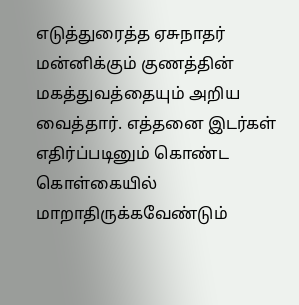எடுத்துரைத்த ஏசுநாதர் மன்னிக்கும் குணத்தின் மகத்துவத்தையும் அறிய வைத்தார். எத்தனை இடர்கள் எதிர்ப்படினும் கொண்ட கொள்கையில் மாறாதிருக்கவேண்டும்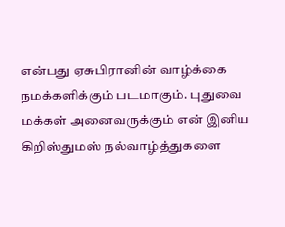என்பது ஏசுபிரானின் வாழ்க்கை நமக்களிக்கும் படமாகும். புதுவை மக்கள் அனைவருக்கும் என் இனிய கிறிஸ்துமஸ் நல்வாழ்த்துகளை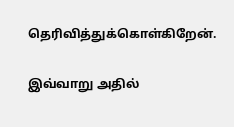தெரிவித்துக்கொள்கிறேன்.

இவ்வாறு அதில்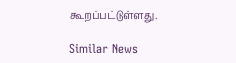கூறப்பட்டுள்ளது.

Similar News